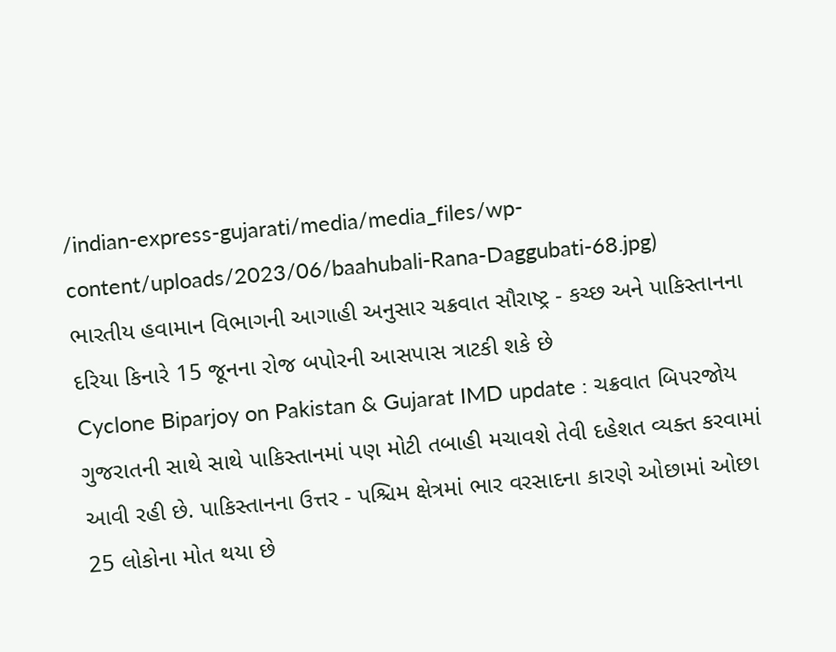/indian-express-gujarati/media/media_files/wp-content/uploads/2023/06/baahubali-Rana-Daggubati-68.jpg)
ભારતીય હવામાન વિભાગની આગાહી અનુસાર ચક્રવાત સૌરાષ્ટ્ર - કચ્છ અને પાકિસ્તાનના દરિયા કિનારે 15 જૂનના રોજ બપોરની આસપાસ ત્રાટકી શકે છે
Cyclone Biparjoy on Pakistan & Gujarat IMD update : ચક્રવાત બિપરજોય ગુજરાતની સાથે સાથે પાકિસ્તાનમાં પણ મોટી તબાહી મચાવશે તેવી દહેશત વ્યક્ત કરવામાં આવી રહી છે. પાકિસ્તાનના ઉત્તર - પશ્ચિમ ક્ષેત્રમાં ભાર વરસાદના કારણે ઓછામાં ઓછા 25 લોકોના મોત થયા છે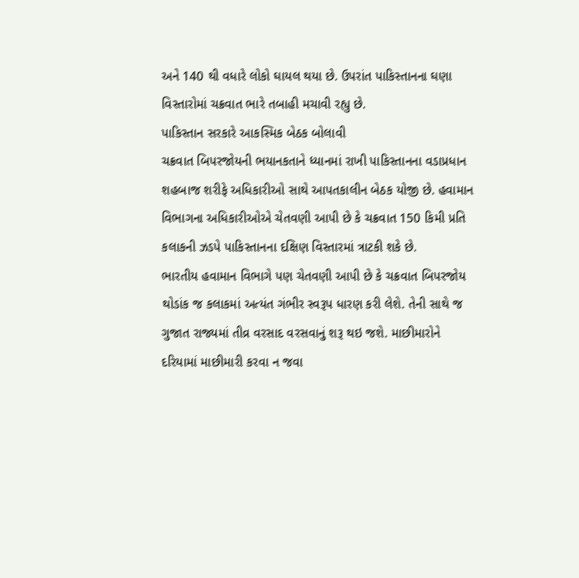અને 140 થી વધારે લોકો ઘાયલ થયા છે. ઉપરાંત પાકિસ્તાનના ઘણા વિસ્તારોમાં ચક્રવાત ભારે તબાહી મચાવી રહ્યુ છે.
પાકિસ્તાન સરકારે આકસ્મિક બેઠક બોલાવી
ચક્રવાત બિપરજોયની ભયાનકતાને ધ્યાનમાં રાખી પાકિસ્તાનના વડાપ્રધાન શહબાજ શરીફે અધિકારીઓ સાથે આપતકાલીન બેઠક યોજી છે. હવામાન વિભાગના અધિકારીઓએ ચેતવણી આપી છે કે ચક્રવાત 150 કિમી પ્રતિ કલાકની ઝડપે પાકિસ્તાનના દક્ષિણ વિસ્તારમાં ત્રાટકી શકે છે.
ભારતીય હવામાન વિભાગે પણ ચેતવણી આપી છે કે ચક્રવાત બિપરજોય થોડાંક જ કલાકમાં અત્યંત ગંભીર સ્વરૂપ ધારણ કરી લેશે. તેની સાથે જ ગુજાત રાજ્યમાં તીવ્ર વરસાદ વરસવાનું શરૂ થઇ જશે. માછીમારોને દરિયામાં માછીમારી કરવા ન જવા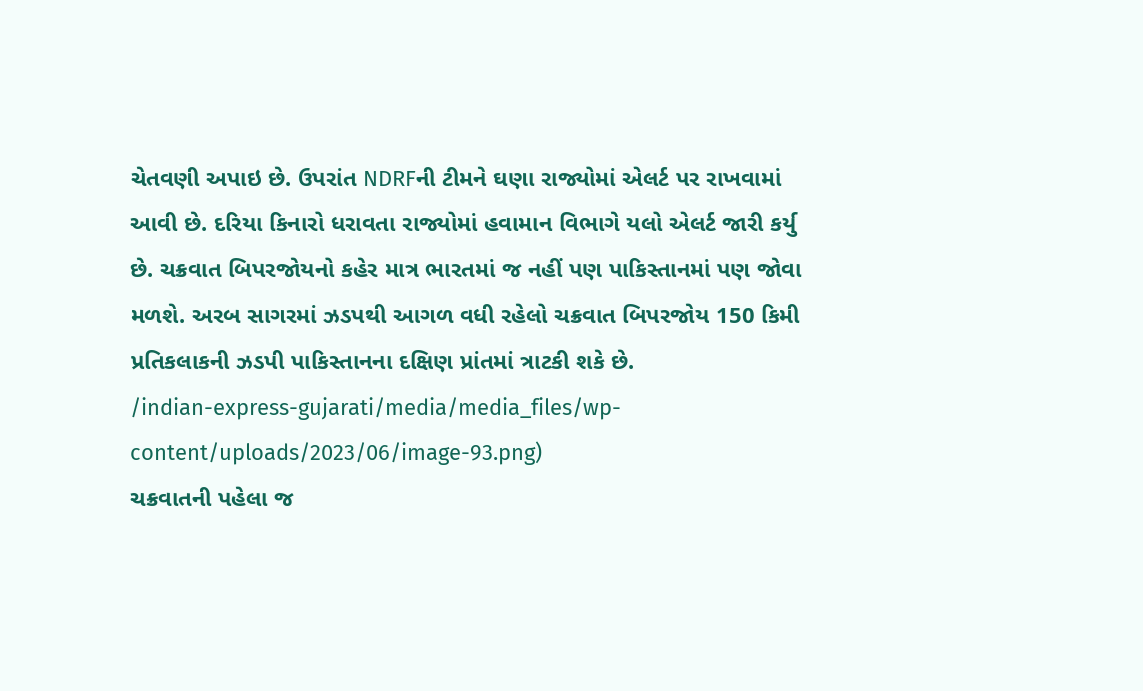ચેતવણી અપાઇ છે. ઉપરાંત NDRFની ટીમને ઘણા રાજ્યોમાં એલર્ટ પર રાખવામાં આવી છે. દરિયા કિનારો ધરાવતા રાજ્યોમાં હવામાન વિભાગે યલો એલર્ટ જારી કર્યુ છે. ચક્રવાત બિપરજોયનો કહેર માત્ર ભારતમાં જ નહીં પણ પાકિસ્તાનમાં પણ જોવા મળશે. અરબ સાગરમાં ઝડપથી આગળ વધી રહેલો ચક્રવાત બિપરજોય 150 કિમી પ્રતિકલાકની ઝડપી પાકિસ્તાનના દક્ષિણ પ્રાંતમાં ત્રાટકી શકે છે.
/indian-express-gujarati/media/media_files/wp-content/uploads/2023/06/image-93.png)
ચક્રવાતની પહેલા જ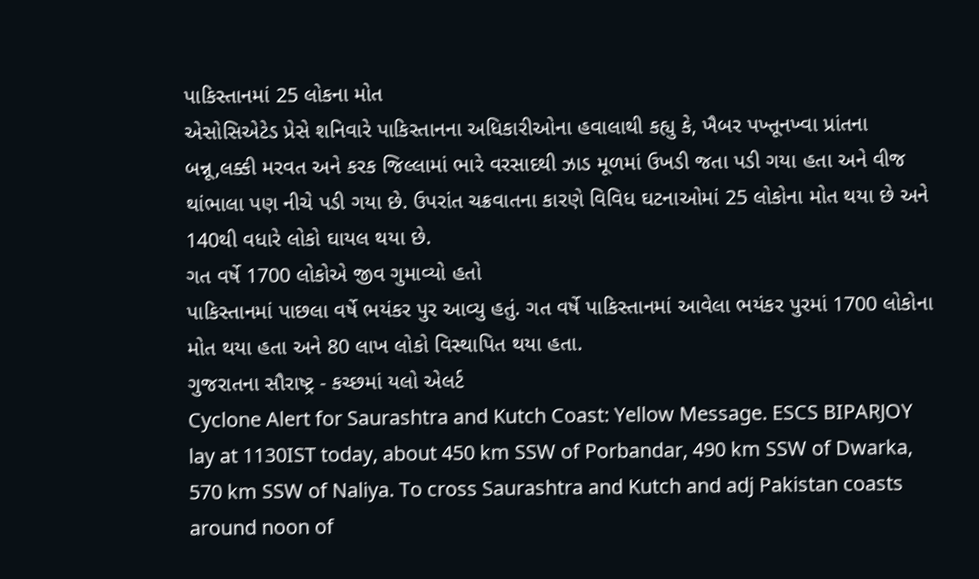પાકિસ્તાનમાં 25 લોકના મોત
એસોસિએટેડ પ્રેસે શનિવારે પાકિસ્તાનના અધિકારીઓના હવાલાથી કહ્યુ કે, ખૈબર પખ્તૂનખ્વા પ્રાંતના બન્નૂ,લક્કી મરવત અને કરક જિલ્લામાં ભારે વરસાદથી ઝાડ મૂળમાં ઉખડી જતા પડી ગયા હતા અને વીજ થાંભાલા પણ નીચે પડી ગયા છે. ઉપરાંત ચક્રવાતના કારણે વિવિધ ઘટનાઓમાં 25 લોકોના મોત થયા છે અને 140થી વધારે લોકો ઘાયલ થયા છે.
ગત વર્ષે 1700 લોકોએ જીવ ગુમાવ્યો હતો
પાકિસ્તાનમાં પાછલા વર્ષે ભયંકર પુર આવ્યુ હતું. ગત વર્ષે પાકિસ્તાનમાં આવેલા ભયંકર પુરમાં 1700 લોકોના મોત થયા હતા અને 80 લાખ લોકો વિસ્થાપિત થયા હતા.
ગુજરાતના સૌરાષ્ટ્ર - કચ્છમાં યલો એલર્ટ
Cyclone Alert for Saurashtra and Kutch Coast: Yellow Message. ESCS BIPARJOY lay at 1130IST today, about 450 km SSW of Porbandar, 490 km SSW of Dwarka, 570 km SSW of Naliya. To cross Saurashtra and Kutch and adj Pakistan coasts around noon of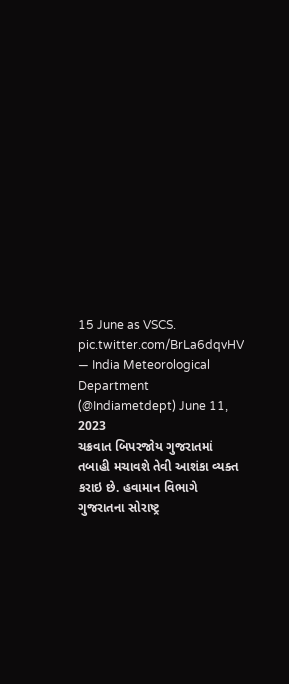15 June as VSCS. pic.twitter.com/BrLa6dqvHV
— India Meteorological Department (@Indiametdept) June 11, 2023
ચક્રવાત બિપરજોય ગુજરાતમાં તબાહી મચાવશે તેવી આશંકા વ્યક્ત કરાઇ છે. હવામાન વિભાગે ગુજરાતના સોરાષ્ટ્ર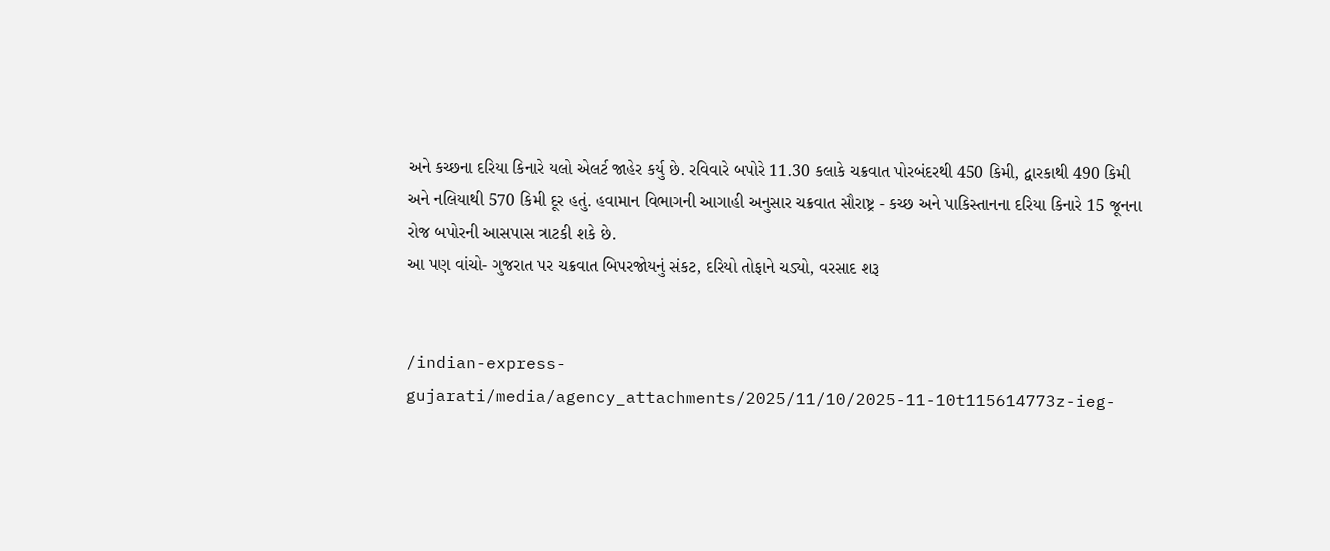અને કચ્છના દરિયા કિનારે યલો એલર્ટ જાહેર કર્યુ છે. રવિવારે બપોરે 11.30 કલાકે ચક્રવાત પોરબંદરથી 450 કિમી, દ્વારકાથી 490 કિમી અને નલિયાથી 570 કિમી દૂર હતું. હવામાન વિભાગની આગાહી અનુસાર ચક્રવાત સૌરાષ્ટ્ર - કચ્છ અને પાકિસ્તાનના દરિયા કિનારે 15 જૂનના રોજ બપોરની આસપાસ ત્રાટકી શકે છે.
આ પણ વાંચો- ગુજરાત પર ચક્રવાત બિપરજોયનું સંકટ, દરિયો તોફાને ચડ્યો, વરસાદ શરૂ


/indian-express-gujarati/media/agency_attachments/2025/11/10/2025-11-10t115614773z-ieg-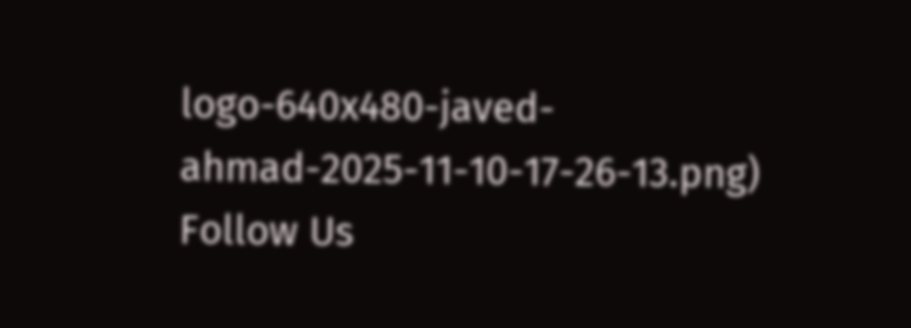logo-640x480-javed-ahmad-2025-11-10-17-26-13.png)
Follow Us